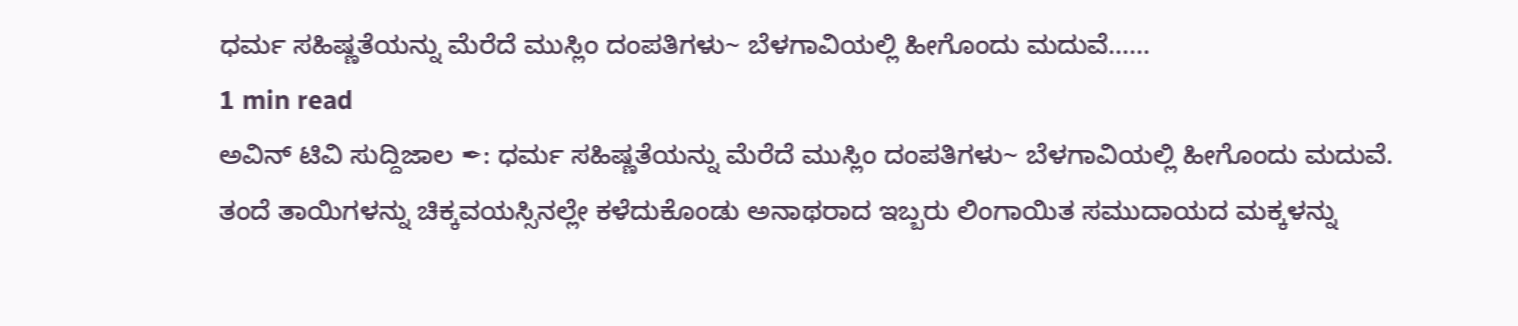ಧರ್ಮ ಸಹಿಷ್ಣತೆಯನ್ನು ಮೆರೆದೆ ಮುಸ್ಲಿಂ ದಂಪತಿಗಳು~ ಬೆಳಗಾವಿಯಲ್ಲಿ ಹೀಗೊಂದು ಮದುವೆ……
1 min read
ಅವಿನ್ ಟಿವಿ ಸುದ್ದಿಜಾಲ ✒: ಧರ್ಮ ಸಹಿಷ್ಣತೆಯನ್ನು ಮೆರೆದೆ ಮುಸ್ಲಿಂ ದಂಪತಿಗಳು~ ಬೆಳಗಾವಿಯಲ್ಲಿ ಹೀಗೊಂದು ಮದುವೆ.
ತಂದೆ ತಾಯಿಗಳನ್ನು ಚಿಕ್ಕವಯಸ್ಸಿನಲ್ಲೇ ಕಳೆದುಕೊಂಡು ಅನಾಥರಾದ ಇಬ್ಬರು ಲಿಂಗಾಯಿತ ಸಮುದಾಯದ ಮಕ್ಕಳನ್ನು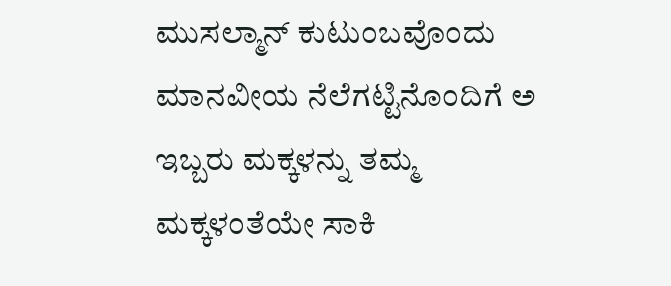ಮುಸಲ್ಮಾನ್ ಕುಟುಂಬವೊಂದು ಮಾನವೀಯ ನೆಲೆಗಟ್ಟಿನೊಂದಿಗೆ ಅ ಇಬ್ಬರು ಮಕ್ಕಳನ್ನು ತಮ್ಮ ಮಕ್ಕಳಂತೆಯೇ ಸಾಕಿ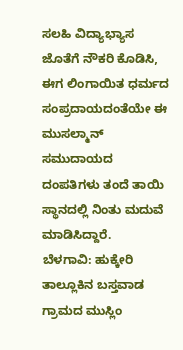ಸಲಹಿ ವಿದ್ಯಾಭ್ಯಾಸ ಜೊತೆಗೆ ನೌಕರಿ ಕೊಡಿಸಿ, ಈಗ ಲಿಂಗಾಯಿತ ಧರ್ಮದ ಸಂಪ್ರದಾಯದಂತೆಯೇ ಈ ಮುಸಲ್ಮಾನ್ ಸಮುದಾಯದ ದಂಪತಿಗಳು ತಂದೆ ತಾಯಿ ಸ್ಥಾನದಲ್ಲಿ ನಿಂತು ಮದುವೆ ಮಾಡಿಸಿದ್ದಾರೆ.
ಬೆಳಗಾವಿ: ಹುಕ್ಕೇರಿ ತಾಲ್ಲೂಕಿನ ಬಸ್ತವಾಡ ಗ್ರಾಮದ ಮುಸ್ಲಿಂ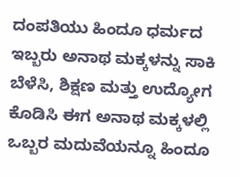ದಂಪತಿಯು ಹಿಂದೂ ಧರ್ಮದ ಇಬ್ಬರು ಅನಾಥ ಮಕ್ಕಳನ್ನು ಸಾಕಿ ಬೆಳೆಸಿ, ಶಿಕ್ಷಣ ಮತ್ತು ಉದ್ಯೋಗ ಕೊಡಿಸಿ ಈಗ ಅನಾಥ ಮಕ್ಕಳಲ್ಲಿ ಒಬ್ಬರ ಮದುವೆಯನ್ನೂ ಹಿಂದೂ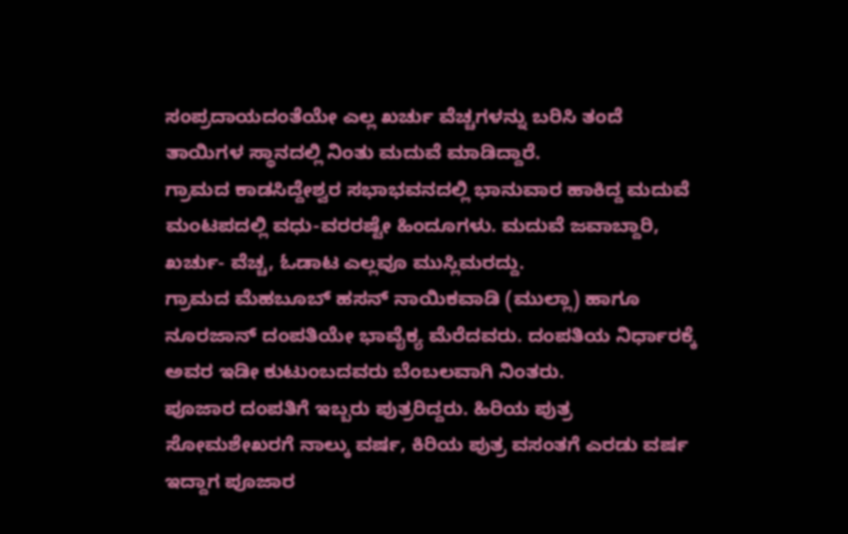ಸಂಪ್ರದಾಯದಂತೆಯೇ ಎಲ್ಲ ಖರ್ಚು ವೆಚ್ಚಗಳನ್ನು ಬರಿಸಿ ತಂದೆ ತಾಯಿಗಳ ಸ್ಥಾನದಲ್ಲಿ ನಿಂತು ಮದುವೆ ಮಾಡಿದ್ದಾರೆ.
ಗ್ರಾಮದ ಕಾಡಸಿದ್ದೇಶ್ವರ ಸಭಾಭವನದಲ್ಲಿ ಭಾನುವಾರ ಹಾಕಿದ್ದ ಮದುವೆ ಮಂಟಪದಲ್ಲಿ ವಧು-ವರರಷ್ಟೇ ಹಿಂದೂಗಳು. ಮದುವೆ ಜವಾಬ್ದಾರಿ, ಖರ್ಚು- ವೆಚ್ಚ, ಓಡಾಟ ಎಲ್ಲವೂ ಮುಸ್ಲಿಮರದ್ದು.
ಗ್ರಾಮದ ಮೆಹಬೂಬ್ ಹಸನ್ ನಾಯಿಕವಾಡಿ (ಮುಲ್ಲಾ) ಹಾಗೂ ನೂರಜಾನ್ ದಂಪತಿಯೇ ಭಾವೈಕ್ಯ ಮೆರೆದವರು. ದಂಪತಿಯ ನಿರ್ಧಾರಕ್ಕೆ ಅವರ ಇಡೀ ಕುಟುಂಬದವರು ಬೆಂಬಲವಾಗಿ ನಿಂತರು.
ಪೂಜಾರ ದಂಪತಿಗೆ ಇಬ್ಬರು ಪುತ್ರರಿದ್ದರು. ಹಿರಿಯ ಪುತ್ರ ಸೋಮಶೇಖರಗೆ ನಾಲ್ಕು ವರ್ಷ, ಕಿರಿಯ ಪುತ್ರ ವಸಂತಗೆ ಎರಡು ವರ್ಷ ಇದ್ದಾಗ ಪೂಜಾರ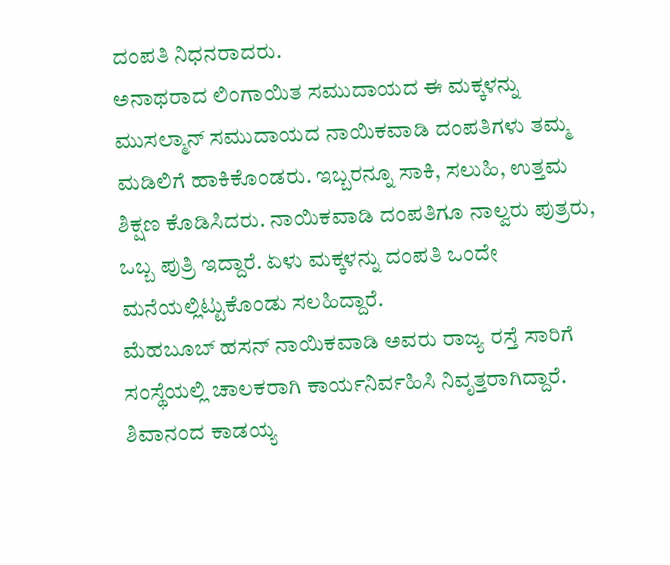ದಂಪತಿ ನಿಧನರಾದರು.
ಅನಾಥರಾದ ಲಿಂಗಾಯಿತ ಸಮುದಾಯದ ಈ ಮಕ್ಕಳನ್ನು ಮುಸಲ್ಮಾನ್ ಸಮುದಾಯದ ನಾಯಿಕವಾಡಿ ದಂಪತಿಗಳು ತಮ್ಮ ಮಡಿಲಿಗೆ ಹಾಕಿಕೊಂಡರು. ಇಬ್ಬರನ್ನೂ ಸಾಕಿ, ಸಲುಹಿ, ಉತ್ತಮ ಶಿಕ್ಷಣ ಕೊಡಿಸಿದರು. ನಾಯಿಕವಾಡಿ ದಂಪತಿಗೂ ನಾಲ್ವರು ಪುತ್ರರು, ಒಬ್ಬ ಪುತ್ರಿ ಇದ್ದಾರೆ. ಏಳು ಮಕ್ಕಳನ್ನು ದಂಪತಿ ಒಂದೇ ಮನೆಯಲ್ಲಿಟ್ಟುಕೊಂಡು ಸಲಹಿದ್ದಾರೆ.
ಮೆಹಬೂಬ್ ಹಸನ್ ನಾಯಿಕವಾಡಿ ಅವರು ರಾಜ್ಯ ರಸ್ತೆ ಸಾರಿಗೆ ಸಂಸ್ಥೆಯಲ್ಲಿ ಚಾಲಕರಾಗಿ ಕಾರ್ಯನಿರ್ವಹಿಸಿ ನಿವೃತ್ತರಾಗಿದ್ದಾರೆ. ಶಿವಾನಂದ ಕಾಡಯ್ಯ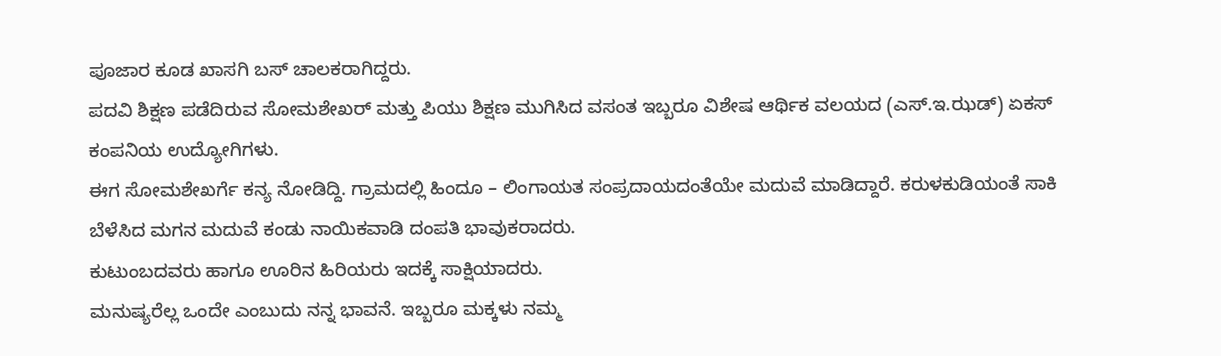ಪೂಜಾರ ಕೂಡ ಖಾಸಗಿ ಬಸ್ ಚಾಲಕರಾಗಿದ್ದರು.
ಪದವಿ ಶಿಕ್ಷಣ ಪಡೆದಿರುವ ಸೋಮಶೇಖರ್ ಮತ್ತು ಪಿಯು ಶಿಕ್ಷಣ ಮುಗಿಸಿದ ವಸಂತ ಇಬ್ಬರೂ ವಿಶೇಷ ಆರ್ಥಿಕ ವಲಯದ (ಎಸ್.ಇ.ಝಡ್) ಏಕಸ್ ಕಂಪನಿಯ ಉದ್ಯೋಗಿಗಳು.
ಈಗ ಸೋಮಶೇಖರ್ಗೆ ಕನ್ಯ ನೋಡಿದ್ದಿ. ಗ್ರಾಮದಲ್ಲಿ ಹಿಂದೂ – ಲಿಂಗಾಯತ ಸಂಪ್ರದಾಯದಂತೆಯೇ ಮದುವೆ ಮಾಡಿದ್ದಾರೆ. ಕರುಳಕುಡಿಯಂತೆ ಸಾಕಿ ಬೆಳೆಸಿದ ಮಗನ ಮದುವೆ ಕಂಡು ನಾಯಿಕವಾಡಿ ದಂಪತಿ ಭಾವುಕರಾದರು.
ಕುಟುಂಬದವರು ಹಾಗೂ ಊರಿನ ಹಿರಿಯರು ಇದಕ್ಕೆ ಸಾಕ್ಷಿಯಾದರು.
ಮನುಷ್ಯರೆಲ್ಲ ಒಂದೇ ಎಂಬುದು ನನ್ನ ಭಾವನೆ. ಇಬ್ಬರೂ ಮಕ್ಕಳು ನಮ್ಮ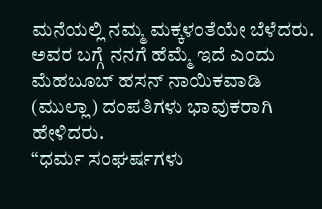ಮನೆಯಲ್ಲಿ ನಮ್ಮ ಮಕ್ಕಳಂತೆಯೇ ಬೆಳೆದರು. ಅವರ ಬಗ್ಗೆ ನನಗೆ ಹೆಮ್ಮೆ ಇದೆ ಎಂದು ಮೆಹಬೂಬ್ ಹಸನ್ ನಾಯಿಕವಾಡಿ (ಮುಲ್ಲಾ) ದಂಪತಿಗಳು ಭಾವುಕರಾಗಿ ಹೇಳಿದರು.
“ಧರ್ಮ ಸಂಘರ್ಷಗಳು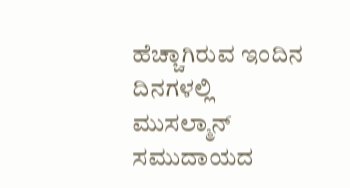ಹೆಚ್ಚಾಗಿರುವ ಇಂದಿನ ದಿನಗಳಲ್ಲಿ ಮುಸಲ್ಮಾನ್ ಸಮುದಾಯದ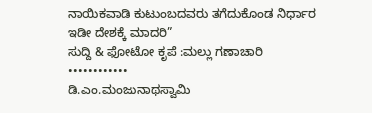ನಾಯಿಕವಾಡಿ ಕುಟುಂಬದವರು ತಗೆದುಕೊಂಡ ನಿರ್ಧಾರ ಇಡೀ ದೇಶಕ್ಕೆ ಮಾದರಿ”
ಸುದ್ದಿ & ಫೋಟೋ ಕೃಪೆ :ಮಲ್ಲು ಗಣಾಚಾರಿ
••••••••••••
ಡಿ.ಎಂ.ಮಂಜುನಾಥಸ್ವಾಮಿ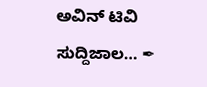ಅವಿನ್ ಟಿವಿ ಸುದ್ದಿಜಾಲ… ✒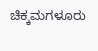ಚಿಕ್ಕಮಗಳೂರು